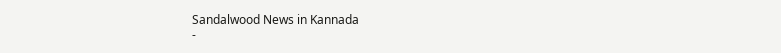Sandalwood News in Kannada
-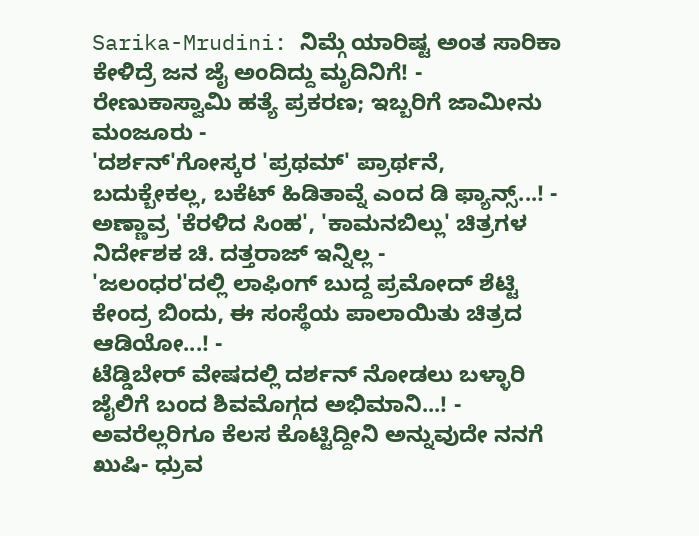Sarika-Mrudini: ನಿಮ್ಗೆ ಯಾರಿಷ್ಟ ಅಂತ ಸಾರಿಕಾ ಕೇಳಿದ್ರೆ ಜನ ಜೈ ಅಂದಿದ್ದು ಮೃದಿನಿಗೆ! -
ರೇಣುಕಾಸ್ವಾಮಿ ಹತ್ಯೆ ಪ್ರಕರಣ; ಇಬ್ಬರಿಗೆ ಜಾಮೀನು ಮಂಜೂರು -
'ದರ್ಶನ್'ಗೋಸ್ಕರ 'ಪ್ರಥಮ್' ಪ್ರಾರ್ಥನೆ, ಬದುಕ್ಬೇಕಲ್ಲ, ಬಕೆಟ್ ಹಿಡಿತಾವ್ನೆ ಎಂದ ಡಿ ಫ್ಯಾನ್ಸ್...! -
ಅಣ್ಣಾವ್ರ 'ಕೆರಳಿದ ಸಿಂಹ', 'ಕಾಮನಬಿಲ್ಲು' ಚಿತ್ರಗಳ ನಿರ್ದೇಶಕ ಚಿ. ದತ್ತರಾಜ್ ಇನ್ನಿಲ್ಲ -
'ಜಲಂಧರ'ದಲ್ಲಿ ಲಾಫಿಂಗ್ ಬುದ್ದ ಪ್ರಮೋದ್ ಶೆಟ್ಟಿ ಕೇಂದ್ರ ಬಿಂದು, ಈ ಸಂಸ್ಥೆಯ ಪಾಲಾಯಿತು ಚಿತ್ರದ ಆಡಿಯೋ...! -
ಟೆಡ್ಡಿಬೇರ್ ವೇಷದಲ್ಲಿ ದರ್ಶನ್ ನೋಡಲು ಬಳ್ಳಾರಿ ಜೈಲಿಗೆ ಬಂದ ಶಿವಮೊಗ್ಗದ ಅಭಿಮಾನಿ...! -
ಅವರೆಲ್ಲರಿಗೂ ಕೆಲಸ ಕೊಟ್ಟಿದ್ದೀನಿ ಅನ್ನುವುದೇ ನನಗೆ ಖುಷಿ- ಧ್ರುವ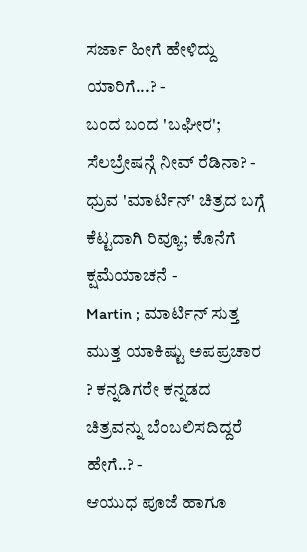ಸರ್ಜಾ ಹೀಗೆ ಹೇಳಿದ್ದು ಯಾರಿಗೆ...? -
ಬಂದ ಬಂದ 'ಬಘೀರ'; ಸೆಲಬ್ರೇಷನ್ಗೆ ನೀವ್ ರೆಡಿನಾ? -
ಧ್ರುವ 'ಮಾರ್ಟಿನ್' ಚಿತ್ರದ ಬಗ್ಗೆ ಕೆಟ್ಟದಾಗಿ ರಿವ್ಯೂ; ಕೊನೆಗೆ ಕ್ಷಮೆಯಾಚನೆ -
Martin ; ಮಾರ್ಟಿನ್ ಸುತ್ತ ಮುತ್ತ ಯಾಕಿಷ್ಟು ಅಪಪ್ರಚಾರ ? ಕನ್ನಡಿಗರೇ ಕನ್ನಡದ ಚಿತ್ರವನ್ನು ಬೆಂಬಲಿಸದಿದ್ದರೆ ಹೇಗೆ..? -
ಆಯುಧ ಪೂಜೆ ಹಾಗೂ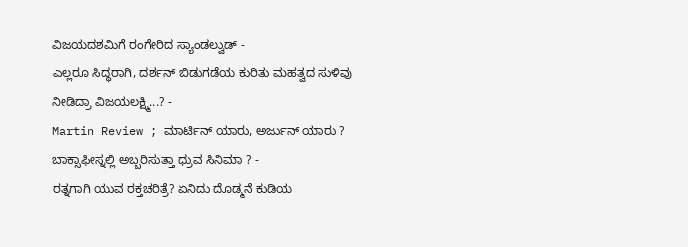ವಿಜಯದಶಮಿಗೆ ರಂಗೇರಿದ ಸ್ಯಾಂಡಲ್ವುಡ್ -
ಎಲ್ಲರೂ ಸಿದ್ಧರಾಗಿ, ದರ್ಶನ್ ಬಿಡುಗಡೆಯ ಕುರಿತು ಮಹತ್ವದ ಸುಳಿವು ನೀಡಿದ್ರಾ ವಿಜಯಲಕ್ಷ್ಮಿ...? -
Martin Review ; ಮಾರ್ಟಿನ್ ಯಾರು, ಅರ್ಜುನ್ ಯಾರು ? ಬಾಕ್ಸಾಫೀಸ್ನಲ್ಲಿ ಅಬ್ಬರಿಸುತ್ತಾ ಧ್ರುವ ಸಿನಿಮಾ ? -
ರತ್ನಗಾಗಿ ಯುವ ರಕ್ತಚರಿತ್ರೆ? ಏನಿದು ದೊಡ್ಮನೆ ಕುಡಿಯ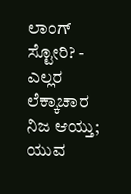ಲಾಂಗ್ ಸ್ಟೋರಿ? -
ಎಲ್ಲರ ಲೆಕ್ಕಾಚಾರ ನಿಜ ಆಯ್ತು; ಯುವ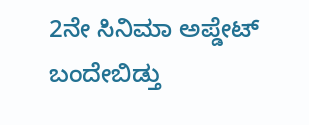2ನೇ ಸಿನಿಮಾ ಅಪ್ಡೇಟ್ ಬಂದೇಬಿಡ್ತು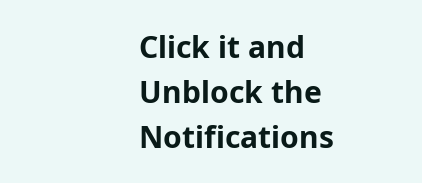Click it and Unblock the Notifications